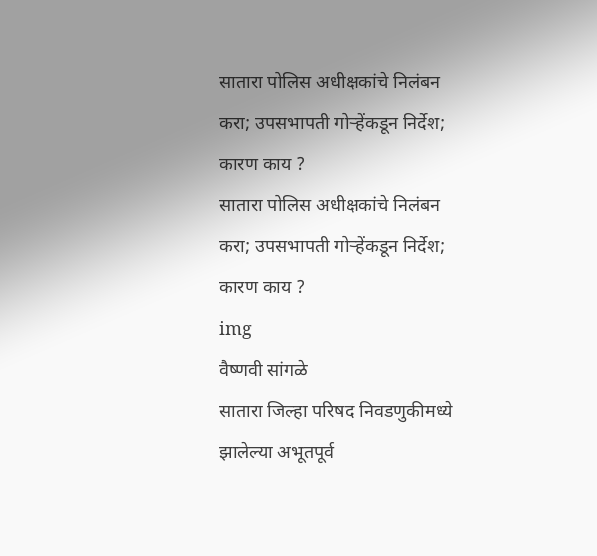सातारा पोलिस अधीक्षकांचे निलंबन करा; उपसभापती गोऱ्हेंकडून निर्देश; कारण काय ?
सातारा पोलिस अधीक्षकांचे निलंबन करा; उपसभापती गोऱ्हेंकडून निर्देश; कारण काय ?
img
वैष्णवी सांगळे
सातारा जिल्हा परिषद निवडणुकीमध्ये झालेल्या अभूतपूर्व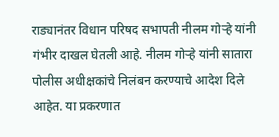राड्यानंतर विधान परिषद सभापती नीलम गोऱ्हे यांनी गंभीर दाखल घेतली आहे. नीलम गोऱ्हे यांनी सातारा पोलीस अधीक्षकांचे निलंबन करण्याचे आदेश दिले आहेत. या प्रकरणात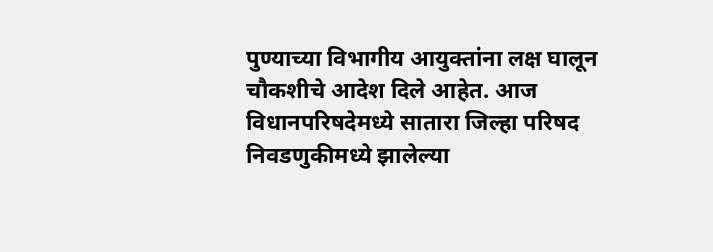पुण्याच्या विभागीय आयुक्तांना लक्ष घालून चौकशीचे आदेश दिले आहेत. आज  विधानपरिषदेमध्ये सातारा जिल्हा परिषद निवडणुकीमध्ये झालेल्या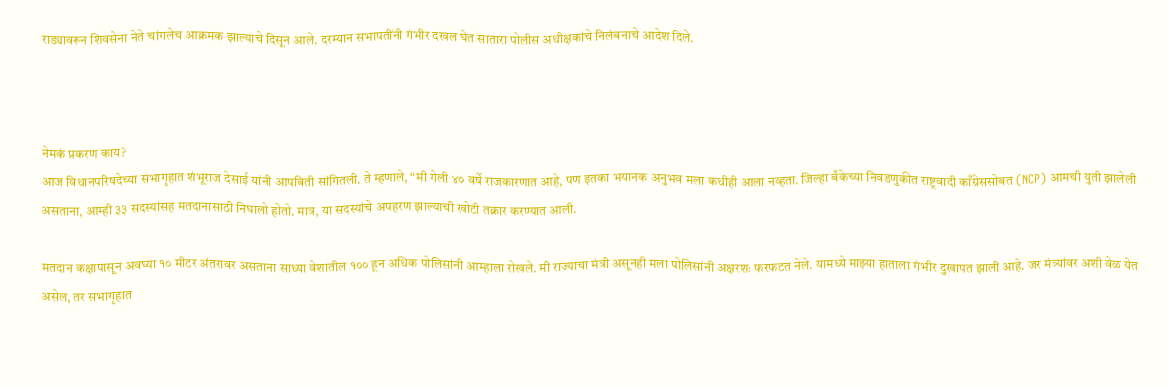राड्यावरून शिवसेना नेते चांगलेच आक्रमक झाल्याचे दिसून आले. दरम्यान सभापतींनी गंभीर दखल घेत सातारा पोलीस अधीक्षकांचे निलंबनाचे आदेश दिले.



नेमकं प्रकरण काय?
आज विधानपरिषदेच्या सभागृहात शंभूराज देसाई यांनी आपबिती सांगितली. ते म्हणाले, “मी गेली ४० वर्षे राजकारणात आहे, पण इतका भयानक अनुभव मला कधीही आला नव्हता. जिल्हा बँकेच्या निवडणुकीत राष्ट्रवादी काँग्रेससोबत (NCP) आमची युती झालेली असताना, आम्ही ३३ सदस्यांसह मतदानासाठी निघालो होतो. मात्र, या सदस्यांचे अपहरण झाल्याची खोटी तक्रार करण्यात आली.

मतदान कक्षापासून अवघ्या १० मीटर अंतरावर असताना साध्या वेशातील १०० हून अधिक पोलिसांनी आम्हाला रोखले. मी राज्याचा मंत्री असूनही मला पोलिसांनी अक्षरशः फरफटत नेले. यामध्ये माझ्या हाताला गंभीर दुखापत झाली आहे. जर मंत्र्यांवर अशी वेळ येत असेल, तर सभागृहात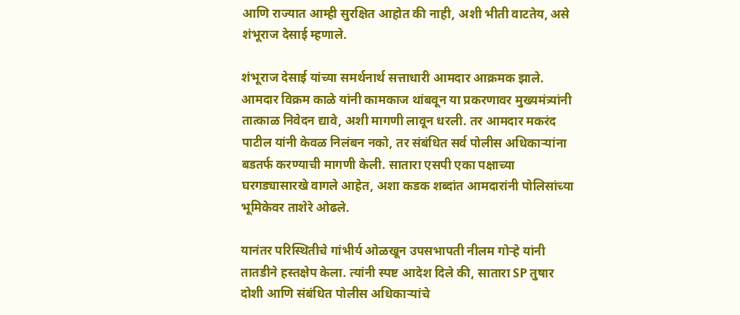आणि राज्यात आम्ही सुरक्षित आहोत की नाही, अशी भीती वाटतेय, असे शंभूराज देसाई म्हणाले.

शंभूराज देसाई यांच्या समर्थनार्थ सत्ताधारी आमदार आक्रमक झाले. आमदार विक्रम काळे यांनी कामकाज थांबवून या प्रकरणावर मुख्यमंत्र्यांनी तात्काळ निवेदन द्यावे, अशी मागणी लावून धरली. तर आमदार मकरंद पाटील यांनी केवळ निलंबन नको, तर संबंधित सर्व पोलीस अधिकाऱ्यांना बडतर्फ करण्याची मागणी केली. सातारा एसपी एका पक्षाच्या घरगड्यासारखे वागले आहेत, अशा कडक शब्दांत आमदारांनी पोलिसांच्या भूमिकेवर ताशेरे ओढले.

यानंतर परिस्थितीचे गांभीर्य ओळखून उपसभापती नीलम गोऱ्हे यांनी तातडीने हस्तक्षेप केला. त्यांनी स्पष्ट आदेश दिले की, सातारा SP तुषार दोशी आणि संबंधित पोलीस अधिकाऱ्यांचे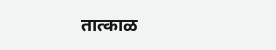तात्काळ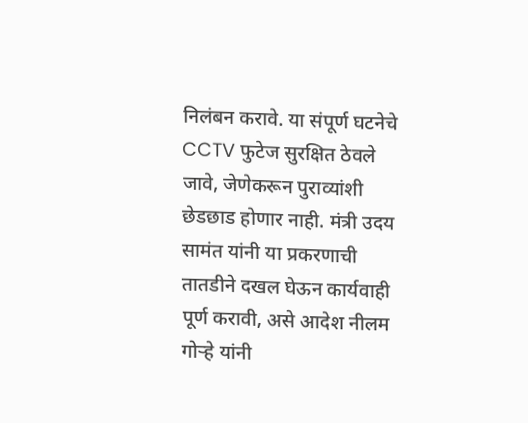निलंबन करावे. या संपूर्ण घटनेचे CCTV फुटेज सुरक्षित ठेवले जावे, जेणेकरून पुराव्यांशी छेडछाड होणार नाही. मंत्री उदय सामंत यांनी या प्रकरणाची तातडीने दखल घेऊन कार्यवाही पूर्ण करावी, असे आदेश नीलम गोऱ्हे यांनी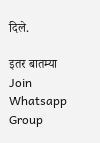दिले.

इतर बातम्या
Join Whatsapp Group